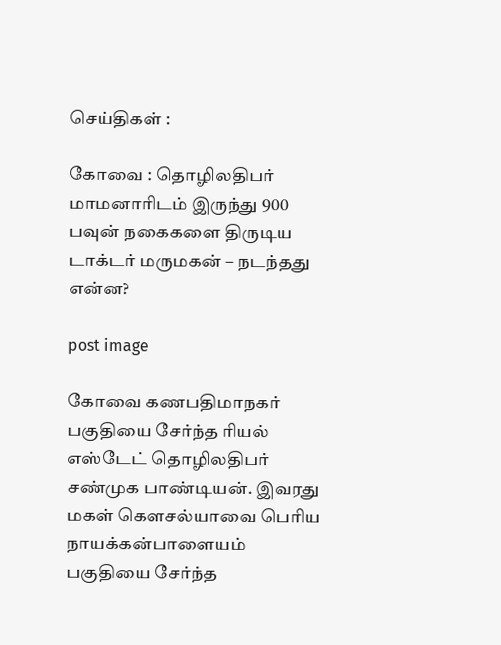செய்திகள் :

கோவை : தொழிலதிபர் மாமனாரிடம் இருந்து 900 பவுன் நகைகளை திருடிய டாக்டர் மருமகன் – நடந்தது என்ன?

post image

கோவை கணபதிமாநகர் பகுதியை சேர்ந்த ரியல் எஸ்டேட் தொழிலதிபர் சண்முக பாண்டியன். இவரது மகள் கௌசல்யாவை பெரிய நாயக்கன்பாளையம் பகுதியை சேர்ந்த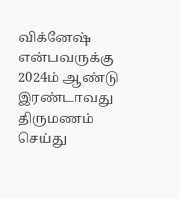விக்னேஷ் என்பவருக்கு 2024ம் ஆண்டு இரண்டாவது திருமணம் செய்து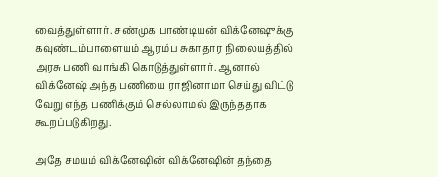வைத்துள்ளார். சண்முக பாண்டியன் விக்னேஷுக்கு கவுண்டம்பாளையம் ஆரம்ப சுகாதார நிலையத்தில் அரசு பணி வாங்கி கொடுத்துள்ளார். ஆனால் விக்னேஷ் அந்த பணியை ராஜினாமா செய்து விட்டு வேறு எந்த பணிக்கும் செல்லாமல் இருந்ததாக கூறப்படுகிறது.

அதே சமயம் விக்னேஷின் விக்னேஷின் தந்தை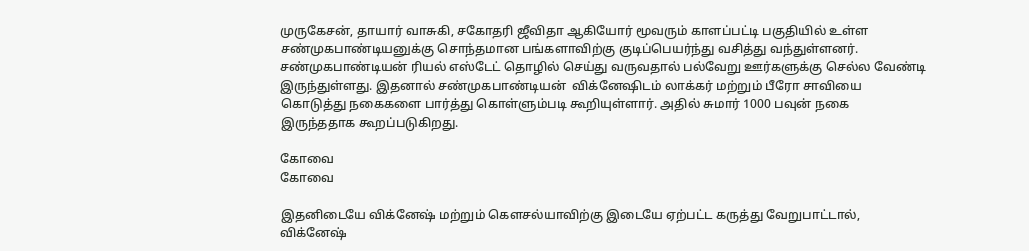முருகேசன், தாயார் வாசுகி, சகோதரி ஜீவிதா ஆகியோர் மூவரும் காளப்பட்டி பகுதியில் உள்ள சண்முகபாண்டியனுக்கு சொந்தமான பங்களாவிற்கு குடிப்பெயர்ந்து வசித்து வந்துள்ளனர். சண்முகபாண்டியன் ரியல் எஸ்டேட் தொழில் செய்து வருவதால் பல்வேறு ஊர்களுக்கு செல்ல வேண்டி இருந்துள்ளது. இதனால் சண்முகபாண்டியன்  விக்னேஷிடம் லாக்கர் மற்றும் பீரோ சாவியை கொடுத்து நகைகளை பார்த்து கொள்ளும்படி கூறியுள்ளார். அதில் சுமார் 1000 பவுன் நகை இருந்ததாக கூறப்படுகிறது.

கோவை
கோவை

இதனிடையே விக்னேஷ் மற்றும் கெளசல்யாவிற்கு இடையே ஏற்பட்ட கருத்து வேறுபாட்டால், விக்னேஷ்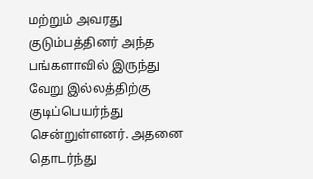மற்றும் அவரது குடும்பத்தினர் அந்த பங்களாவில் இருந்து வேறு இல்லத்திற்கு குடிப்பெயர்ந்து சென்றுள்ளனர். அதனை தொடர்ந்து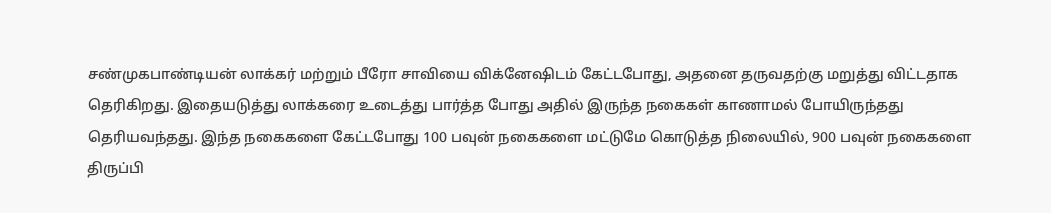சண்முகபாண்டியன் லாக்கர் மற்றும் பீரோ சாவியை விக்னேஷிடம் கேட்டபோது, அதனை தருவதற்கு மறுத்து விட்டதாக தெரிகிறது. இதையடுத்து லாக்கரை உடைத்து பார்த்த போது அதில் இருந்த நகைகள் காணாமல் போயிருந்தது தெரியவந்தது. இந்த நகைகளை கேட்டபோது 100 பவுன் நகைகளை மட்டுமே கொடுத்த நிலையில், 900 பவுன் நகைகளை திருப்பி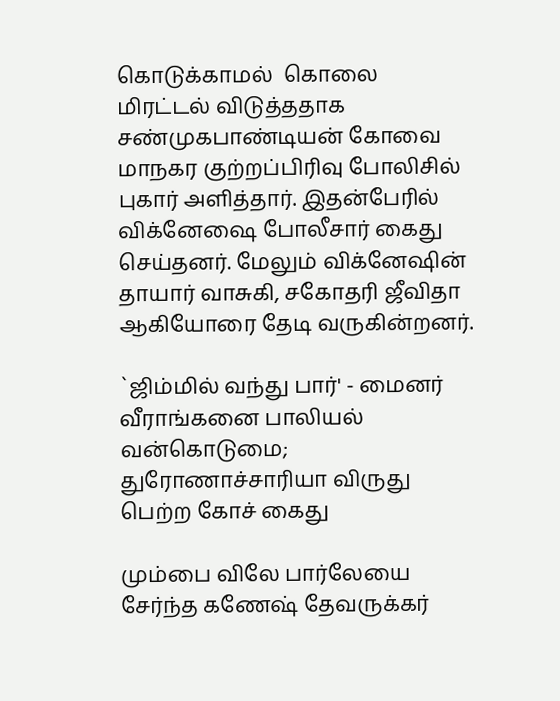கொடுக்காமல்  கொலை மிரட்டல் விடுத்ததாக சண்முகபாண்டியன் கோவை மாநகர குற்றப்பிரிவு போலிசில் புகார் அளித்தார். இதன்பேரில் விக்னேஷை போலீசார் கைது செய்தனர். மேலும் விக்னேஷின் தாயார் வாசுகி, சகோதரி ஜீவிதா ஆகியோரை தேடி வருகின்றனர்.

`ஜிம்மில் வந்து பார்' - மைனர் வீராங்கனை பாலியல் வன்கொடுமை; துரோணாச்சாரியா விருது பெற்ற கோச் கைது

மும்பை விலே பார்லேயை சேர்ந்த கணேஷ் தேவருக்கர்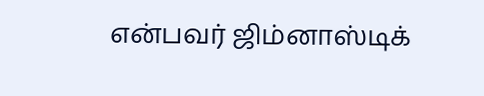என்பவர் ஜிம்னாஸ்டிக்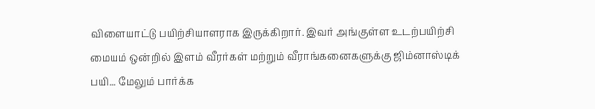விளையாட்டு பயிற்சியாளராக இருக்கிறார். இவர் அங்குள்ள உடற்பயிற்சி மையம் ஒன்றில் இளம் வீரர்கள் மற்றும் வீராங்கனைகளுக்கு ஜிம்னாஸ்டிக் பயி... மேலும் பார்க்க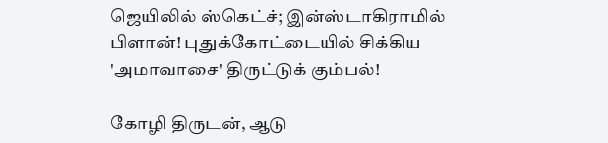ஜெயிலில் ஸ்கெட்ச்; இன்ஸ்டாகிராமில் பிளான்! புதுக்கோட்டையில் சிக்கிய 'அமாவாசை' திருட்டுக் கும்பல்!

கோழி திருடன், ஆடு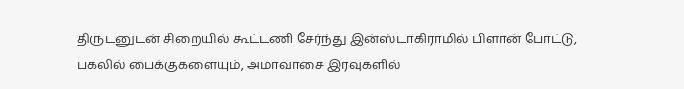திருடனுடன் சிறையில் கூட்டணி சேர்ந்து இன்ஸ்டாகிராமில் பிளான் போட்டு, பகலில் பைக்குகளையும், அமாவாசை இரவுகளில்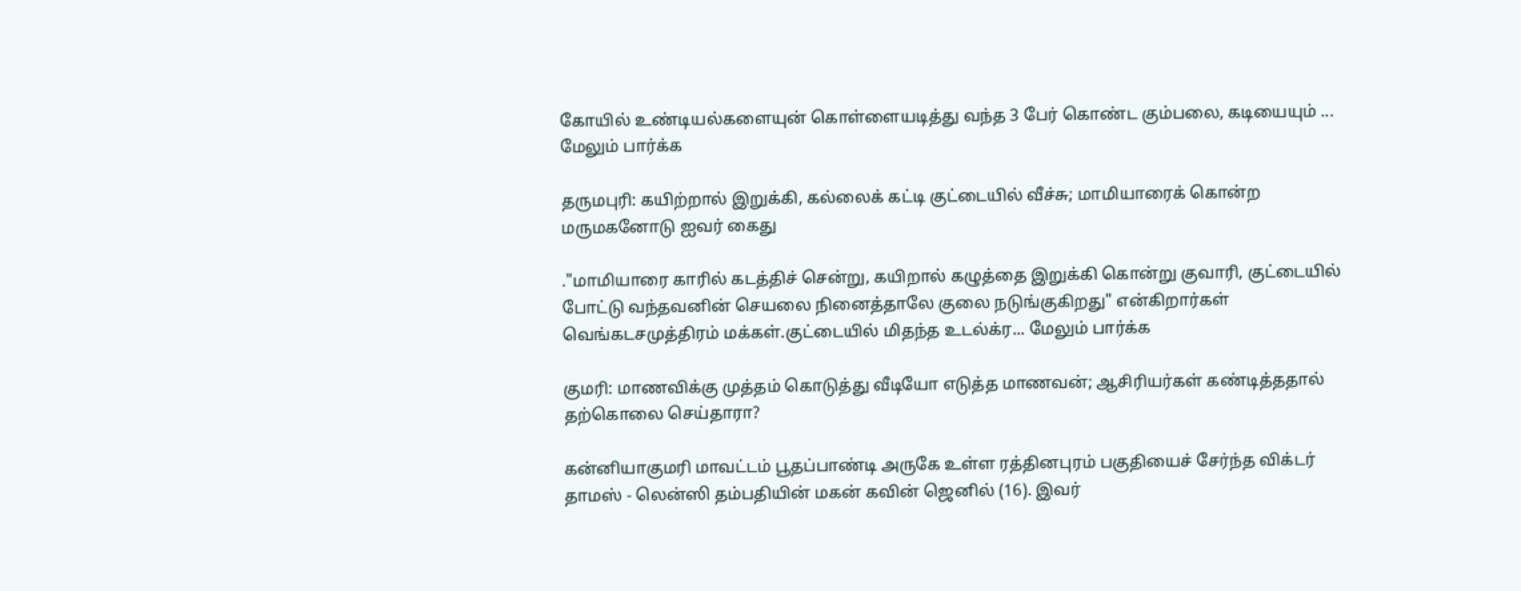கோயில் உண்டியல்களையுன் கொள்ளையடித்து வந்த 3 பேர் கொண்ட கும்பலை, கடியையும் ... மேலும் பார்க்க

தருமபுரி: கயிற்றால் இறுக்கி, கல்லைக் கட்டி குட்டையில் வீச்சு; மாமியாரைக் கொன்ற மருமகனோடு ஐவர் கைது

."மாமியாரை காரில் கடத்திச் சென்று, கயிறால் கழுத்தை இறுக்கி கொன்று குவாரி, குட்டையில் போட்டு வந்தவனின் செயலை நினைத்தாலே குலை நடுங்குகிறது" என்கிறார்கள் வெங்கடசமுத்திரம் மக்கள்.குட்டையில் மிதந்த உடல்க்ர... மேலும் பார்க்க

குமரி: மாணவிக்கு முத்தம் கொடுத்து வீடியோ எடுத்த மாணவன்; ஆசிரியர்கள் கண்டித்ததால் தற்கொலை செய்தாரா?

கன்னியாகுமரி மாவட்டம் பூதப்பாண்டி அருகே உள்ள ரத்தினபுரம் பகுதியைச் சேர்ந்த விக்டர் தாமஸ் - லென்ஸி தம்பதியின் மகன் கவின் ஜெனில் (16). இவர்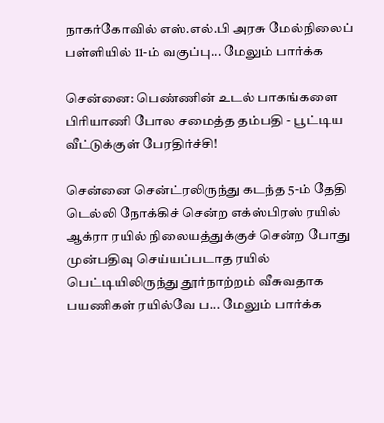நாகர்கோவில் எஸ்.எல்.பி அரசு மேல்நிலைப் பள்ளியில் 11-ம் வகுப்பு... மேலும் பார்க்க

சென்னை: பெண்ணின் உடல் பாகங்களை பிரியாணி போல சமைத்த தம்பதி - பூட்டிய வீட்டுக்குள் பேரதிர்ச்சி!

சென்னை சென்ட்ரலிருந்து கடந்த 5-ம் தேதி டெல்லி நோக்கிச் சென்ற எக்ஸ்பிரஸ் ரயில் ஆக்ரா ரயில் நிலையத்துக்குச் சென்ற போது முன்பதிவு செய்யப்படாத ரயில் பெட்டியிலிருந்து தூர்நாற்றம் வீசுவதாக பயணிகள் ரயில்வே ப... மேலும் பார்க்க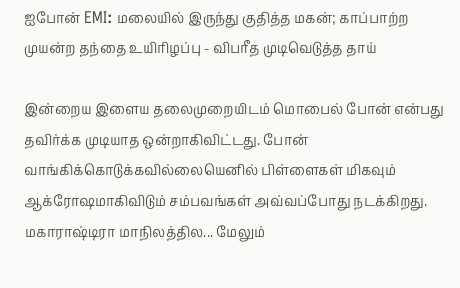ஐபோன் EMI: மலையில் இருந்து குதித்த மகன்; காப்பாற்ற முயன்ற தந்தை உயிரிழப்பு - விபரீத முடிவெடுத்த தாய்

இன்றைய இளைய தலைமுறையிடம் மொபைல் போன் என்பது தவிர்க்க முடியாத ஒன்றாகிவிட்டது. போன் வாங்கிக்கொடுக்கவில்லையெனில் பிள்ளைகள் மிகவும் ஆக்ரோஷமாகிவிடும் சம்பவங்கள் அவ்வப்போது நடக்கிறது. மகாராஷ்டிரா மாநிலத்தில... மேலும்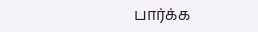பார்க்க